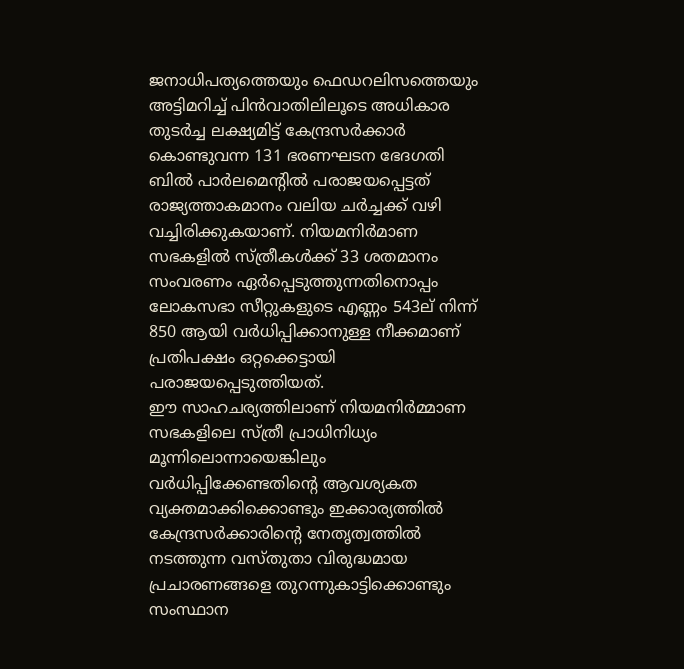ജനാധിപത്യത്തെയും ഫെഡറലിസത്തെയും അട്ടിമറിച്ച് പിൻവാതിലിലൂടെ അധികാര തുടർച്ച ലക്ഷ്യമിട്ട് കേന്ദ്രസർക്കാർ കൊണ്ടുവന്ന 131 ഭരണഘടന ഭേദഗതി ബിൽ പാർലമെൻ്റിൽ പരാജയപ്പെട്ടത് രാജ്യത്താകമാനം വലിയ ചർച്ചക്ക് വഴി വച്ചിരിക്കുകയാണ്. നിയമനിർമാണ സഭകളിൽ സ്ത്രീകൾക്ക് 33 ശതമാനം സംവരണം ഏർപ്പെടുത്തുന്നതിനൊപ്പം ലോകസഭാ സീറ്റുകളുടെ എണ്ണം 543ല് നിന്ന് 850 ആയി വർധിപ്പിക്കാനുള്ള നീക്കമാണ് പ്രതിപക്ഷം ഒറ്റക്കെട്ടായി പരാജയപ്പെടുത്തിയത്.
ഈ സാഹചര്യത്തിലാണ് നിയമനിർമ്മാണ സഭകളിലെ സ്ത്രീ പ്രാധിനിധ്യം മൂന്നിലൊന്നായെങ്കിലും വർധിപ്പിക്കേണ്ടതിന്റെ ആവശ്യകത വ്യക്തമാക്കിക്കൊണ്ടും ഇക്കാര്യത്തിൽ കേന്ദ്രസർക്കാരിൻ്റെ നേതൃത്വത്തിൽ നടത്തുന്ന വസ്തുതാ വിരുദ്ധമായ പ്രചാരണങ്ങളെ തുറന്നുകാട്ടിക്കൊണ്ടും സംസ്ഥാന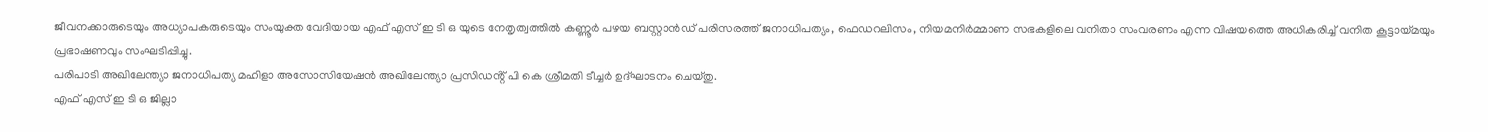ജീവനക്കാരുടെയും അധ്യാപകരുടെയും സംയുക്ത വേദിയായ എഫ് എസ് ഇ ടി ഒ യുടെ നേതൃത്വത്തിൽ കണ്ണൂർ പഴയ ബസ്റ്റാൻഡ് പരിസരത്ത് ജനാധിപത്യം, ഫെഡറലിസം, നിയമനിർമ്മാണ സഭകളിലെ വനിതാ സംവരണം എന്ന വിഷയത്തെ അധികരിച്ച് വനിത കൂട്ടായ്മയും പ്രഭാഷണവും സംഘടിപ്പിച്ചു.
പരിപാടി അഖിലേന്ത്യാ ജനാധിപത്യ മഹിളാ അസോസിയേഷൻ അഖിലേന്ത്യാ പ്രസിഡൻ്റ് പി കെ ശ്രീമതി ടീച്ചർ ഉദ്ഘാടനം ചെയ്തു.
എഫ് എസ് ഇ ടി ഒ ജില്ലാ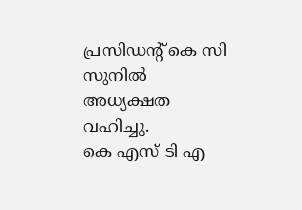പ്രസിഡന്റ് കെ സി സുനിൽ അധ്യക്ഷത വഹിച്ചു.
കെ എസ് ടി എ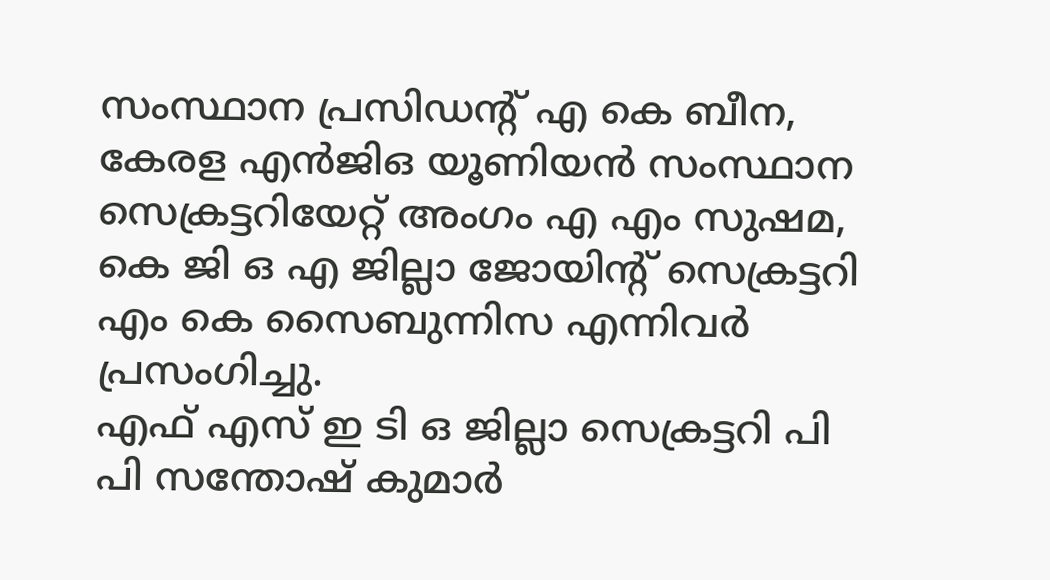സംസ്ഥാന പ്രസിഡൻ്റ് എ കെ ബീന, കേരള എൻജിഒ യൂണിയൻ സംസ്ഥാന സെക്രട്ടറിയേറ്റ് അംഗം എ എം സുഷമ, കെ ജി ഒ എ ജില്ലാ ജോയിൻ്റ് സെക്രട്ടറി എം കെ സൈബുന്നിസ എന്നിവർ പ്രസംഗിച്ചു.
എഫ് എസ് ഇ ടി ഒ ജില്ലാ സെക്രട്ടറി പി പി സന്തോഷ് കുമാർ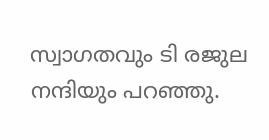സ്വാഗതവും ടി രജുല നന്ദിയും പറഞ്ഞു.